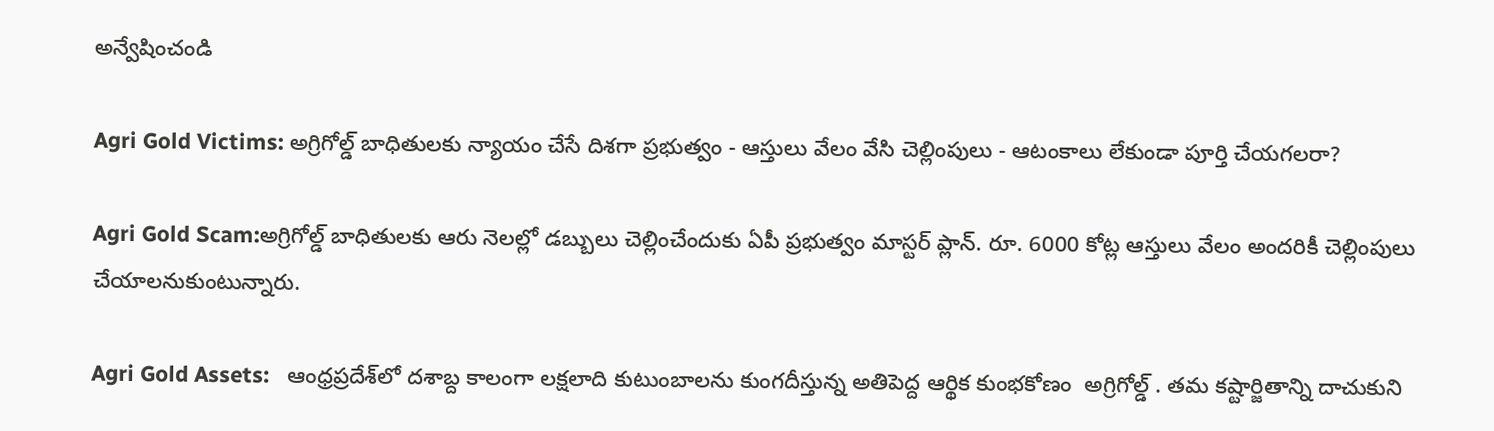అన్వేషించండి

Agri Gold Victims: అగ్రిగోల్డ్ బాధితులకు న్యాయం చేసే దిశగా ప్రభుత్వం - ఆస్తులు వేలం వేసి చెల్లింపులు - ఆటంకాలు లేకుండా పూర్తి చేయగలరా?

Agri Gold Scam:అగ్రిగోల్డ్ బాధితులకు ఆరు నెలల్లో డబ్బులు చెల్లించేందుకు ఏపీ ప్రభుత్వం మాస్టర్ ప్లాన్. రూ. 6000 కోట్ల ఆస్తులు వేలం అందరికీ చెల్లింపులు చేయాలనుకుంటున్నారు.

Agri Gold Assets:   ఆంధ్రప్రదేశ్‌లో దశాబ్ద కాలంగా లక్షలాది కుటుంబాలను కుంగదీస్తున్న అతిపెద్ద ఆర్థిక కుంభకోణం  అగ్రిగోల్డ్ . తమ కష్టార్జితాన్ని దాచుకుని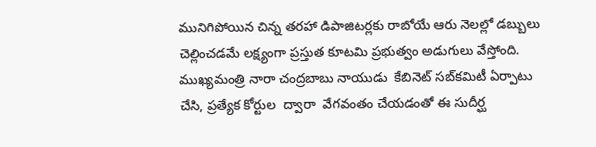మునిగిపోయిన చిన్న తరహా డిపాజిటర్లకు రాబోయే ఆరు నెలల్లో డబ్బులు చెల్లించడమే లక్ష్యంగా ప్రస్తుత కూటమి ప్రభుత్వం అడుగులు వేస్తోంది. ముఖ్యమంత్రి నారా చంద్రబాబు నాయుడు  కేబినెట్ సబ్‌కమిటీ ఏర్పాటు చేసి, ప్రత్యేక కోర్టుల  ద్వారా  వేగవంతం చేయడంతో ఈ సుదీర్ఘ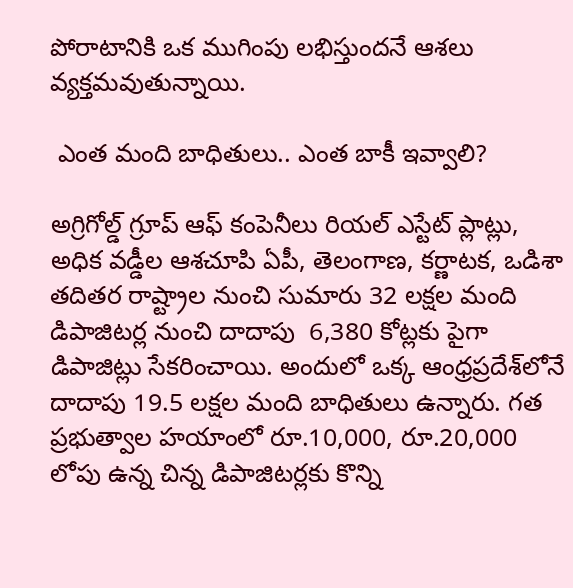పోరాటానికి ఒక ముగింపు లభిస్తుందనే ఆశలు వ్యక్తమవుతున్నాయి.

 ఎంత మంది బాధితులు.. ఎంత బాకీ ఇవ్వాలి?

అగ్రిగోల్డ్ గ్రూప్ ఆఫ్ కంపెనీలు రియల్ ఎస్టేట్ ప్లాట్లు, అధిక వడ్డీల ఆశచూపి ఏపీ, తెలంగాణ, కర్ణాటక, ఒడిశా తదితర రాష్ట్రాల నుంచి సుమారు 32 లక్షల మంది డిపాజిటర్ల నుంచి దాదాపు  6,380 కోట్లకు పైగా డిపాజిట్లు సేకరించాయి. అందులో ఒక్క ఆంధ్రప్రదేశ్‌లోనే దాదాపు 19.5 లక్షల మంది బాధితులు ఉన్నారు. గత ప్రభుత్వాల హయాంలో రూ.10,000, రూ.20,000 లోపు ఉన్న చిన్న డిపాజిటర్లకు కొన్ని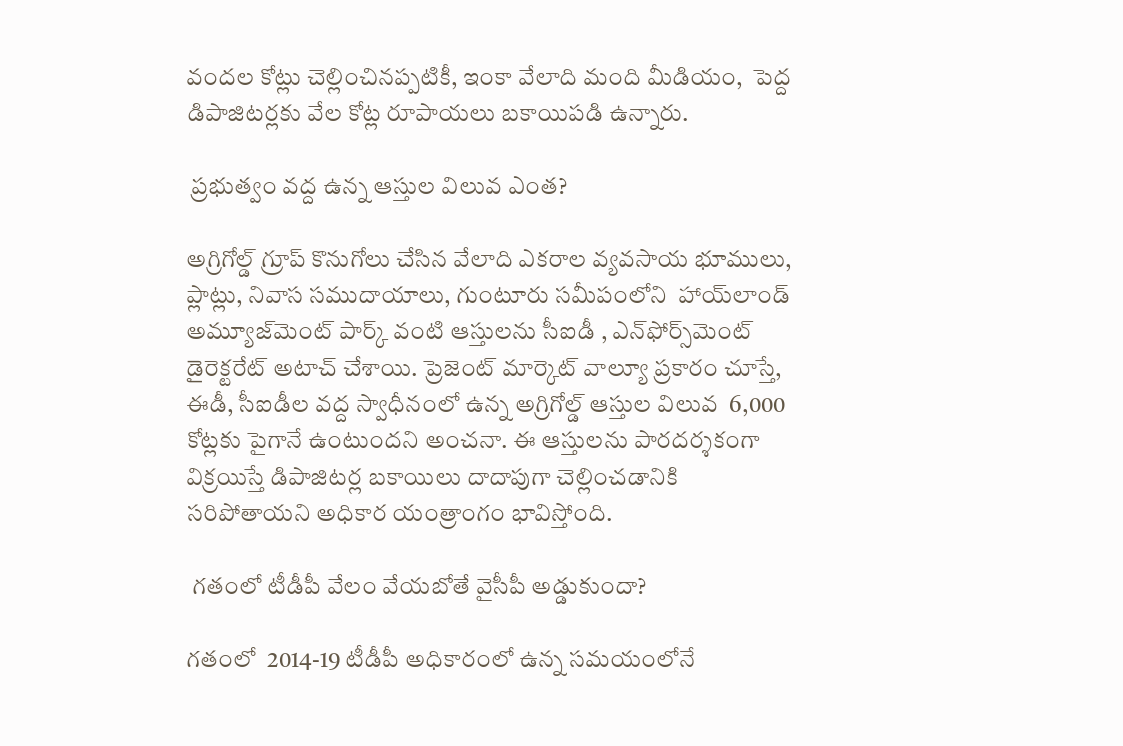వందల కోట్లు చెల్లించినప్పటికీ, ఇంకా వేలాది మంది మీడియం,  పెద్ద డిపాజిటర్లకు వేల కోట్ల రూపాయలు బకాయిపడి ఉన్నారు.

 ప్రభుత్వం వద్ద ఉన్న ఆస్తుల విలువ ఎంత?

అగ్రిగోల్డ్ గ్రూప్ కొనుగోలు చేసిన వేలాది ఎకరాల వ్యవసాయ భూములు, ప్లాట్లు, నివాస సముదాయాలు, గుంటూరు సమీపంలోని  హాయ్‌లాండ్ అమ్యూజ్‌మెంట్ పార్క్ వంటి ఆస్తులను సీఐడీ , ఎన్‌ఫోర్స్‌మెంట్ డైరెక్టరేట్ అటాచ్ చేశాయి. ప్రెజెంట్ మార్కెట్ వాల్యూ ప్రకారం చూస్తే, ఈడీ, సీఐడీల వద్ద స్వాధీనంలో ఉన్న అగ్రిగోల్డ్ ఆస్తుల విలువ  6,000 కోట్లకు పైగానే ఉంటుందని అంచనా. ఈ ఆస్తులను పారదర్శకంగా విక్రయిస్తే డిపాజిటర్ల బకాయిలు దాదాపుగా చెల్లించడానికి సరిపోతాయని అధికార యంత్రాంగం భావిస్తోంది.

 గతంలో టీడీపీ వేలం వేయబోతే వైసీపీ అడ్డుకుందా?

గతంలో  2014-19 టీడీపీ అధికారంలో ఉన్న సమయంలోనే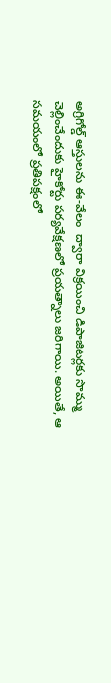అగ్రిగోల్డ్ ఆస్తులను ఈ-వేలం  ద్వారా విక్రయించి డిపాజిటర్లకు సొమ్ము చెల్లించేందుకు హైకోర్టు పర్యవేక్షణలో ప్రయత్నాలు జరిగాయి. అయితే, ఆ సమయంలో ప్రతిపక్షంలో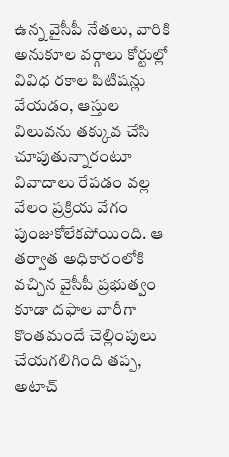ఉన్న వైసీపీ నేతలు, వారికి అనుకూల వర్గాలు కోర్టుల్లో వివిధ రకాల పిటిషన్లు వేయడం, ఆస్తుల విలువను తక్కువ చేసి చూపుతున్నారంటూ వివాదాలు రేపడం వల్ల వేలం ప్రక్రియ వేగం పుంజుకోలేకపోయింది. ఆ తర్వాత అధికారంలోకి వచ్చిన వైసీపీ ప్రభుత్వం కూడా దఫాల వారీగా కొంతమందే చెల్లింపులు చేయగలిగింది తప్ప, అటాచ్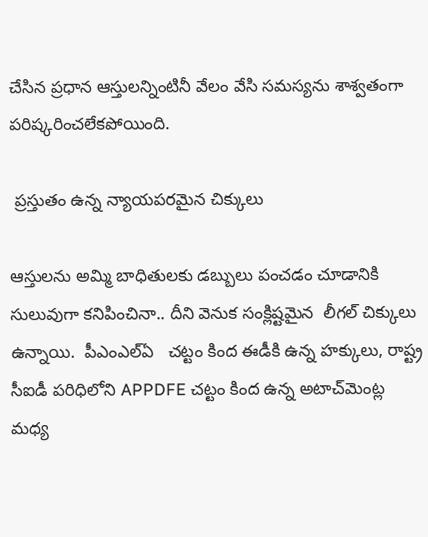చేసిన ప్రధాన ఆస్తులన్నింటినీ వేలం వేసి సమస్యను శాశ్వతంగా పరిష్కరించలేకపోయింది.

 ప్రస్తుతం ఉన్న న్యాయపరమైన చిక్కులు

ఆస్తులను అమ్మి బాధితులకు డబ్బులు పంచడం చూడానికి సులువుగా కనిపించినా.. దీని వెనుక సంక్లిష్టమైన  లీగల్ చిక్కులు ఉన్నాయి.  పీఎంఎల్ఏ   చట్టం కింద ఈడీకి ఉన్న హక్కులు, రాష్ట్ర సీఐడీ పరిధిలోని APPDFE చట్టం కింద ఉన్న అటాచ్‌మెంట్ల మధ్య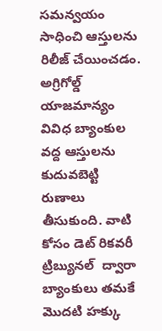సమన్వయం సాధించి ఆస్తులను రిలీజ్ చేయించడం. అగ్రిగోల్డ్ యాజమాన్యం వివిధ బ్యాంకుల వద్ద ఆస్తులను కుదువబెట్టి రుణాలు తీసుకుంది. వాటి కోసం డెట్ రికవరీ ట్రిబ్యునల్  ద్వారా బ్యాంకులు తమకే మొదటి హక్కు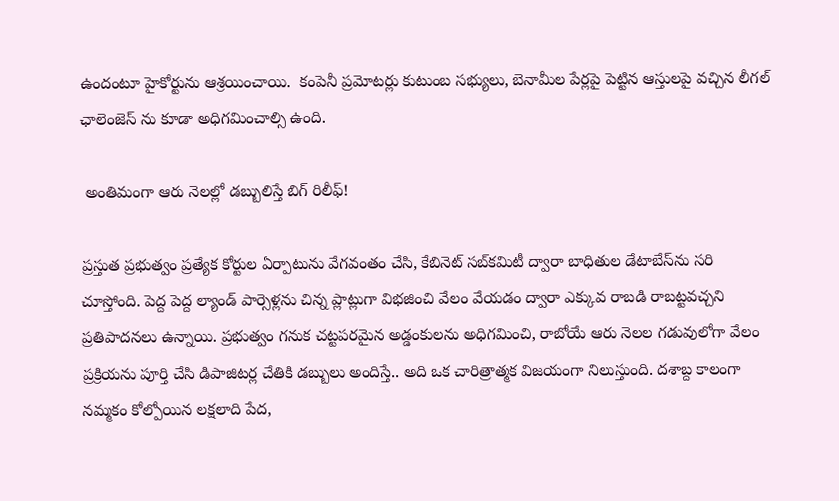ఉందంటూ హైకోర్టును ఆశ్రయించాయి.  కంపెనీ ప్రమోటర్లు కుటుంబ సభ్యులు, బెనామీల పేర్లపై పెట్టిన ఆస్తులపై వచ్చిన లీగల్ ఛాలెంజెస్ ను కూడా అధిగమించాల్సి ఉంది.

 అంతిమంగా ఆరు నెలల్లో డబ్బులిస్తే బిగ్ రిలీఫ్!

ప్రస్తుత ప్రభుత్వం ప్రత్యేక కోర్టుల ఏర్పాటును వేగవంతం చేసి, కేబినెట్ సబ్‌కమిటీ ద్వారా బాధితుల డేటాబేస్‌ను సరి చూస్తోంది. పెద్ద పెద్ద ల్యాండ్ పార్సెళ్లను చిన్న ప్లాట్లుగా విభజించి వేలం వేయడం ద్వారా ఎక్కువ రాబడి రాబట్టవచ్చని ప్రతిపాదనలు ఉన్నాయి. ప్రభుత్వం గనుక చట్టపరమైన అడ్డంకులను అధిగమించి, రాబోయే ఆరు నెలల గడువులోగా వేలం ప్రక్రియను పూర్తి చేసి డిపాజిటర్ల చేతికి డబ్బులు అందిస్తే.. అది ఒక చారిత్రాత్మక విజయంగా నిలుస్తుంది. దశాబ్ద కాలంగా నమ్మకం కోల్పోయిన లక్షలాది పేద,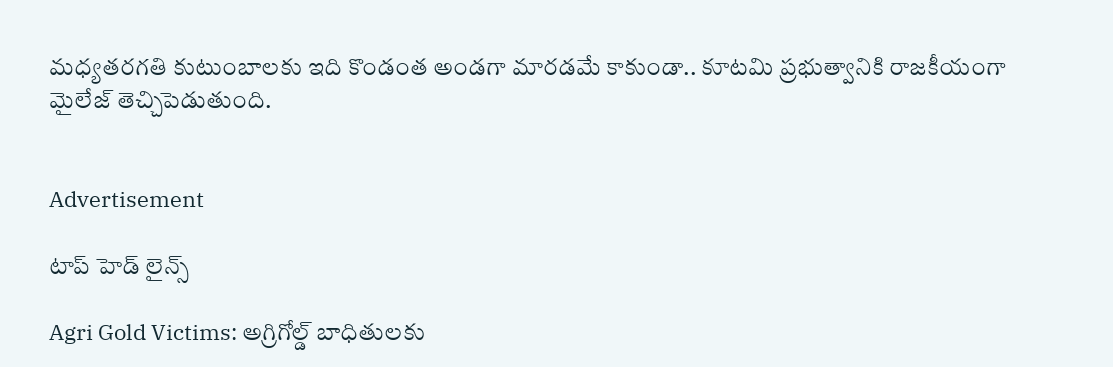మధ్యతరగతి కుటుంబాలకు ఇది కొండంత అండగా మారడమే కాకుండా.. కూటమి ప్రభుత్వానికి రాజకీయంగా మైలేజ్ తెచ్చిపెడుతుంది.


Advertisement

టాప్ హెడ్ లైన్స్

Agri Gold Victims: అగ్రిగోల్డ్ బాధితులకు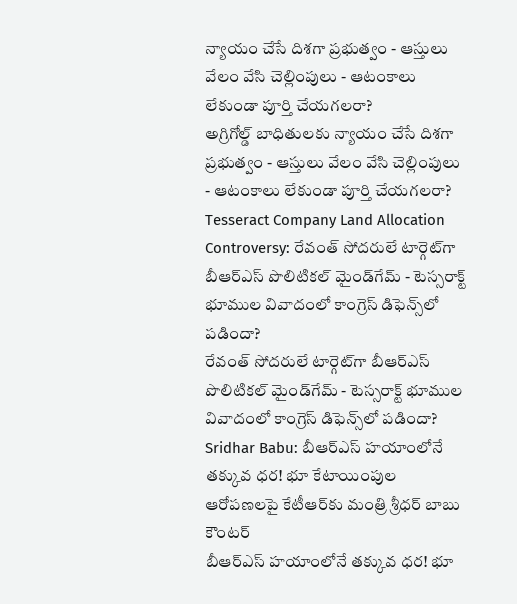న్యాయం చేసే దిశగా ప్రభుత్వం - ఆస్తులు వేలం వేసి చెల్లింపులు - ఆటంకాలు లేకుండా పూర్తి చేయగలరా?
అగ్రిగోల్డ్ బాధితులకు న్యాయం చేసే దిశగా ప్రభుత్వం - ఆస్తులు వేలం వేసి చెల్లింపులు - ఆటంకాలు లేకుండా పూర్తి చేయగలరా?
Tesseract Company Land Allocation Controversy: రేవంత్ సోదరులే టార్గెట్‌గా బీఆర్ఎస్ పొలిటికల్ మైండ్‌గేమ్ - టెస్సరాక్ట్ భూముల వివాదంలో కాంగ్రెస్ డిఫెన్స్‌లో పడిందా?
రేవంత్ సోదరులే టార్గెట్‌గా బీఆర్ఎస్ పొలిటికల్ మైండ్‌గేమ్ - టెస్సరాక్ట్ భూముల వివాదంలో కాంగ్రెస్ డిఫెన్స్‌లో పడిందా?
Sridhar Babu: బీఆర్ఎస్ హయాంలోనే తక్కువ ధర! భూ కేటాయింపుల ఆరోపణలపై కేటీఆర్‌కు మంత్రి శ్రీధర్ బాబు కౌంటర్
బీఆర్ఎస్ హయాంలోనే తక్కువ ధర! భూ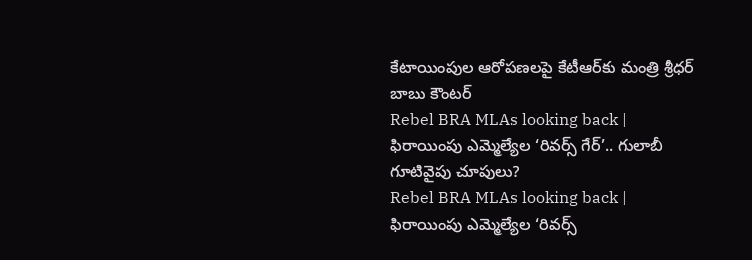కేటాయింపుల ఆరోపణలపై కేటీఆర్‌కు మంత్రి శ్రీధర్ బాబు కౌంటర్
Rebel BRA MLAs looking back | ఫిరాయింపు ఎమ్మెల్యేల ‘రివర్స్ గేర్’.. గులాబీ గూటివైపు చూపులు?
Rebel BRA MLAs looking back | ఫిరాయింపు ఎమ్మెల్యేల ‘రివర్స్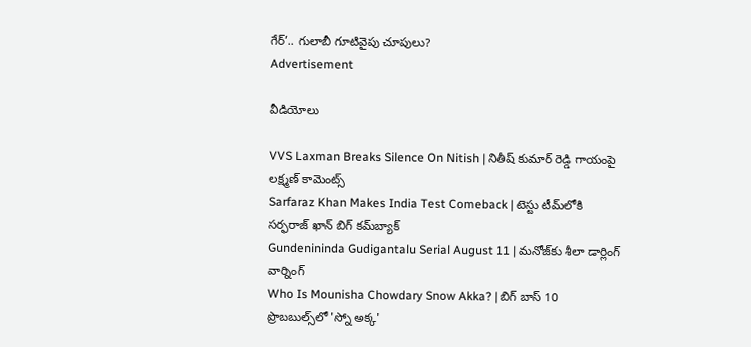గేర్’.. గులాబీ గూటివైపు చూపులు?
Advertisement

వీడియోలు

VVS Laxman Breaks Silence On Nitish | నితీష్ కుమార్ రెడ్డి గాయంపై లక్ష్మణ్ కామెంట్స్
Sarfaraz Khan Makes India Test Comeback | టెస్టు టీమ్‌లోకి సర్ఫరాజ్ ఖాన్ బిగ్ కమ్‌బ్యాక్
Gundenininda Gudigantalu Serial August 11 | మనోజ్‌కు శీలా డార్లింగ్ వార్నింగ్
Who Is Mounisha Chowdary Snow Akka? | బిగ్ బాస్ 10 ప్రొబబుల్స్‌లో 'స్నో అక్క'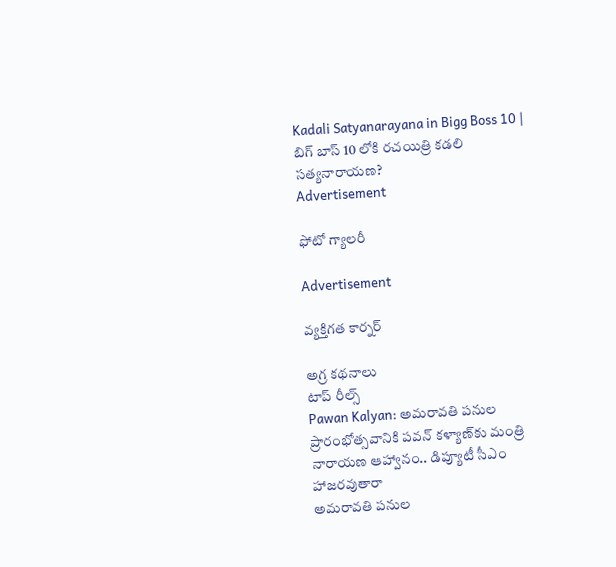Kadali Satyanarayana in Bigg Boss 10 | బిగ్ బాస్ 10 లోకి రచయిత్రి కడలి సత్యనారాయణ?
Advertisement

ఫోటో గ్యాలరీ

Advertisement

వ్యక్తిగత కార్నర్

అగ్ర కథనాలు
టాప్ రీల్స్
Pawan Kalyan: అమరావతి పనుల ప్రారంభోత్సవానికి పవన్ కళ్యాణ్‌కు మంత్రి నారాయణ ఆహ్వానం.. డిప్యూటీ సీఎం హాజరవుతారా
అమరావతి పనుల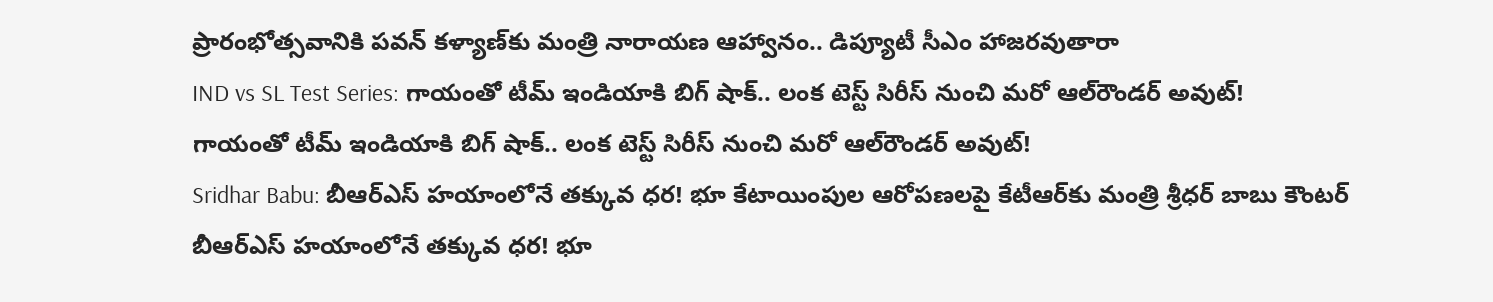ప్రారంభోత్సవానికి పవన్ కళ్యాణ్‌కు మంత్రి నారాయణ ఆహ్వానం.. డిప్యూటీ సీఎం హాజరవుతారా
IND vs SL Test Series: గాయంతో టీమ్ ఇండియాకి బిగ్ షాక్.. లంక టెస్ట్ సిరీస్ నుంచి మ‌రో ఆల్‌రౌండర్ అవుట్!
గాయంతో టీమ్ ఇండియాకి బిగ్ షాక్.. లంక టెస్ట్ సిరీస్ నుంచి మ‌రో ఆల్‌రౌండర్ అవుట్!
Sridhar Babu: బీఆర్ఎస్ హయాంలోనే తక్కువ ధర! భూ కేటాయింపుల ఆరోపణలపై కేటీఆర్‌కు మంత్రి శ్రీధర్ బాబు కౌంటర్
బీఆర్ఎస్ హయాంలోనే తక్కువ ధర! భూ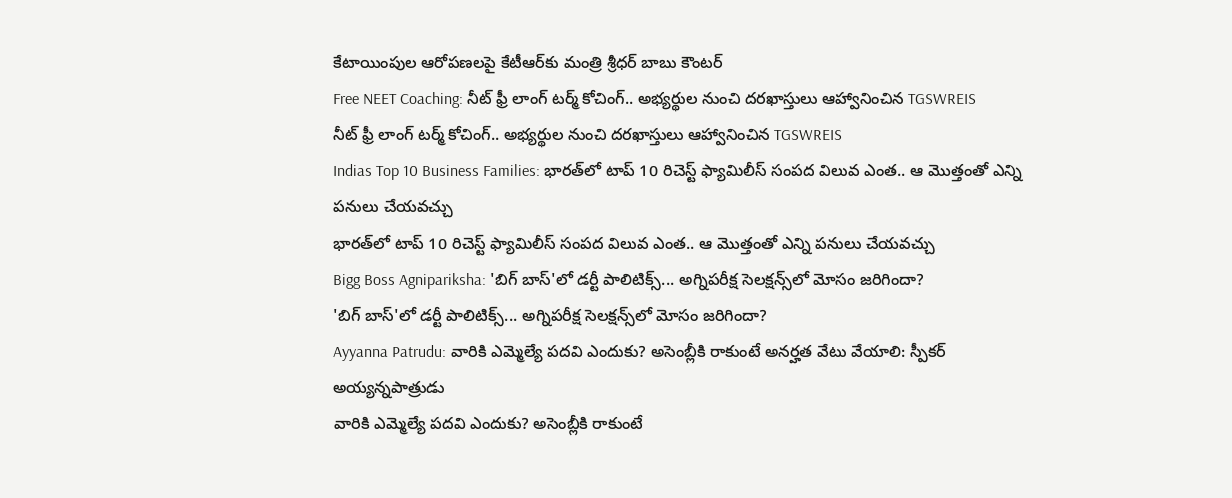కేటాయింపుల ఆరోపణలపై కేటీఆర్‌కు మంత్రి శ్రీధర్ బాబు కౌంటర్
Free NEET Coaching: నీట్ ఫ్రీ లాంగ్ టర్మ్ కోచింగ్.. అభ్యర్థుల నుంచి దరఖాస్తులు ఆహ్వానించిన TGSWREIS
నీట్ ఫ్రీ లాంగ్ టర్మ్ కోచింగ్.. అభ్యర్థుల నుంచి దరఖాస్తులు ఆహ్వానించిన TGSWREIS
Indias Top 10 Business Families: భారత్‌లో టాప్ 10 రిచెస్ట్ ఫ్యామిలీస్ సంపద విలువ ఎంత.. ఆ మొత్తంతో ఎన్ని పనులు చేయవచ్చు
భారత్‌లో టాప్ 10 రిచెస్ట్ ఫ్యామిలీస్ సంపద విలువ ఎంత.. ఆ మొత్తంతో ఎన్ని పనులు చేయవచ్చు
Bigg Boss Agnipariksha: 'బిగ్ బాస్'లో డర్టీ పాలిటిక్స్... అగ్నిపరీక్ష సెలక్షన్స్‌లో మోసం జరిగిందా?
'బిగ్ బాస్'లో డర్టీ పాలిటిక్స్... అగ్నిపరీక్ష సెలక్షన్స్‌లో మోసం జరిగిందా?
Ayyanna Patrudu: వారికి ఎమ్మెల్యే పదవి ఎందుకు? అసెంబ్లీకి రాకుంటే అనర్హత వేటు వేయాలి: స్పీకర్ అయ్యన్నపాత్రుడు
వారికి ఎమ్మెల్యే పదవి ఎందుకు? అసెంబ్లీకి రాకుంటే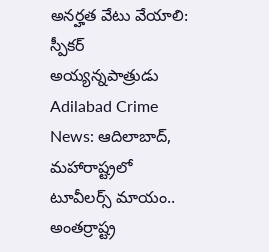అనర్హత వేటు వేయాలి: స్పీకర్ అయ్యన్నపాత్రుడు
Adilabad Crime News: ఆదిలాబాద్, మహారాష్ట్రలో టూవీలర్స్ మాయం.. అంతర్రాష్ట్ర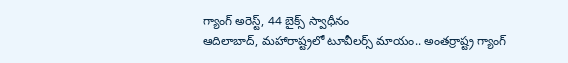గ్యాంగ్ అరెస్ట్, 44 బైక్స్ స్వాధీనం
ఆదిలాబాద్, మహారాష్ట్రలో టూవీలర్స్ మాయం.. అంతర్రాష్ట్ర గ్యాంగ్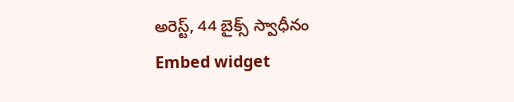అరెస్ట్, 44 బైక్స్ స్వాధీనం
Embed widget